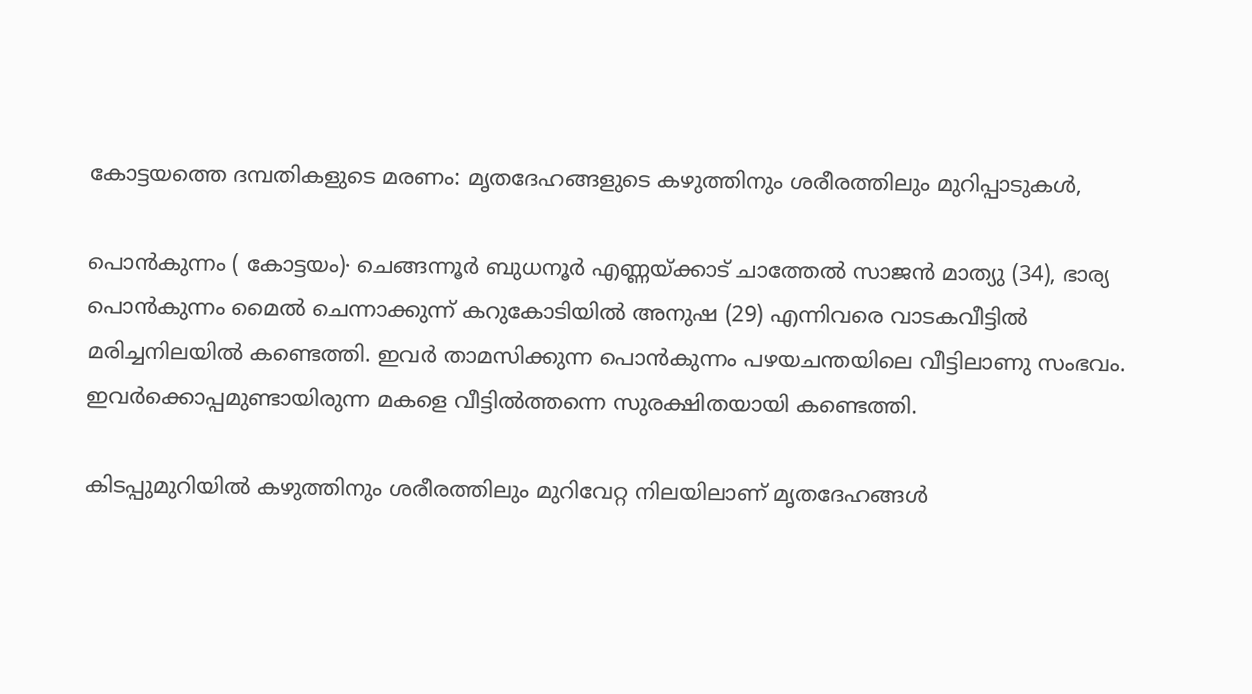കോട്ടയത്തെ ദമ്പതികളുടെ മരണം: മൃതദേഹങ്ങളുടെ കഴുത്തിനും ശരീരത്തിലും മുറിപ്പാടുകൾ,

പൊൻകുന്നം ( കോട്ടയം)∙ ചെങ്ങന്നൂർ ബുധനൂർ എണ്ണയ്ക്കാട് ചാത്തേൽ സാജൻ മാത്യു (34), ഭാര്യ പൊൻകുന്നം മൈൽ ചെന്നാക്കുന്ന് കറുകോടിയിൽ അനുഷ (29) എന്നിവരെ വാടകവീട്ടിൽ മരിച്ചനിലയിൽ കണ്ടെത്തി. ഇവർ താമസിക്കുന്ന പൊൻകുന്നം പഴയചന്തയിലെ വീട്ടിലാണു സംഭവം. ഇവർക്കൊപ്പമുണ്ടായിരുന്ന മകളെ വീട്ടിൽത്തന്നെ സുരക്ഷിതയായി കണ്ടെത്തി.

കിടപ്പുമുറിയിൽ കഴുത്തിനും ശരീരത്തിലും മുറിവേറ്റ നിലയിലാണ് മൃതദേഹങ്ങൾ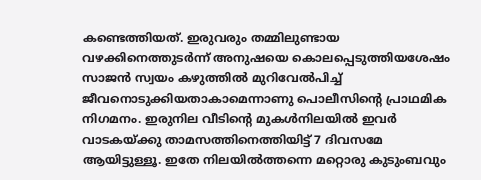കണ്ടെത്തിയത്. ഇരുവരും തമ്മിലുണ്ടായ വഴക്കിനെത്തുടർന്ന് അനുഷയെ കൊലപ്പെടുത്തിയശേഷം സാജൻ സ്വയം കഴുത്തിൽ മുറിവേൽപിച്ച് ജീവനൊടുക്കിയതാകാമെന്നാണു പൊലീസിന്റെ പ്രാഥമിക നിഗമനം. ഇരുനില വീടിന്റെ മുകൾനിലയിൽ ഇവർ വാടകയ്ക്കു താമസത്തിനെത്തിയിട്ട് 7 ദിവസമേ ആയിട്ടുള്ളൂ. ഇതേ നിലയിൽത്തന്നെ മറ്റൊരു കുടുംബവും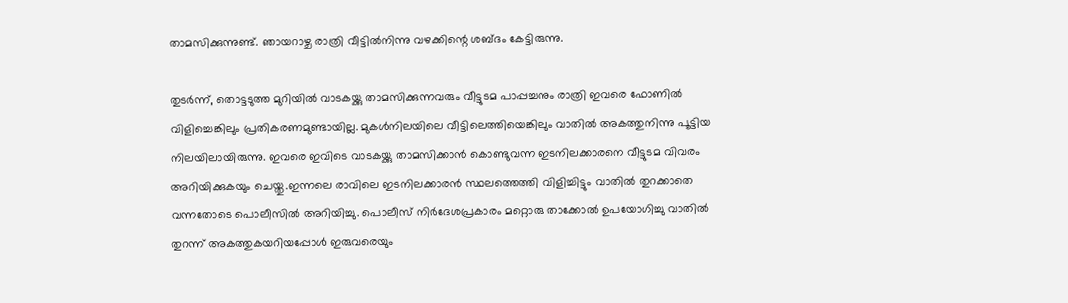താമസിക്കുന്നുണ്ട്. ഞായറാഴ്ച രാത്രി വീട്ടി‍ൽനിന്നു വഴക്കിന്റെ ശബ്ദം കേട്ടിരുന്നു.

തുടർന്ന്, തൊട്ടടുത്ത മുറിയിൽ വാടകയ്ക്കു താമസിക്കുന്നവരും വീട്ടുടമ പാപ്പച്ചനും രാത്രി ഇവരെ ഫോണിൽ വിളിച്ചെങ്കിലും പ്രതികരണമുണ്ടായില്ല. മുകൾനിലയിലെ വീട്ടിലെത്തിയെങ്കിലും വാതിൽ അകത്തുനിന്നു പൂട്ടിയ നിലയിലായിരുന്നു. ഇവരെ ഇവിടെ വാടകയ്ക്കു താമസിക്കാൻ കൊണ്ടുവന്ന ഇടനിലക്കാരനെ വീട്ടുടമ വിവരം അറിയിക്കുകയും ചെയ്തു.ഇന്നലെ രാവിലെ ഇടനിലക്കാരൻ സ്ഥലത്തെത്തി വിളിച്ചിട്ടും വാതിൽ തുറക്കാതെ വന്നതോടെ പൊലീസിൽ അറിയിച്ചു. പൊലീസ് നിർദേശപ്രകാരം മറ്റൊരു താക്കോൽ ഉപയോഗിച്ചു വാതിൽ തുറന്ന് അകത്തുകയറിയപ്പോൾ ഇരുവരെയും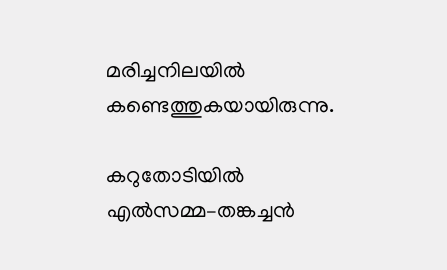മരിച്ചനിലയിൽ കണ്ടെത്തുകയായിരുന്നു.

കറുതോടിയിൽ എൽസമ്മ–തങ്കച്ചൻ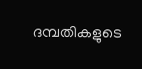ദമ്പതികളുടെ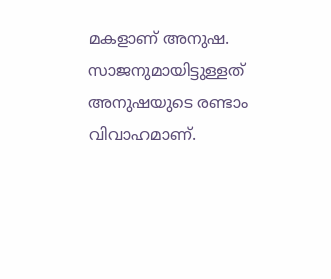മകളാണ് അനുഷ. സാജനുമായിട്ടുള്ളത് അനുഷയുടെ രണ്ടാം വിവാഹമാണ്.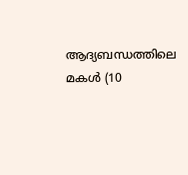ആദ്യബന്ധത്തിലെ മകൾ (10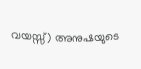വയസ്സ്) അനുഷയുടെ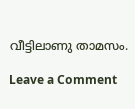വീട്ടിലാണു താമസം.

Leave a Comment